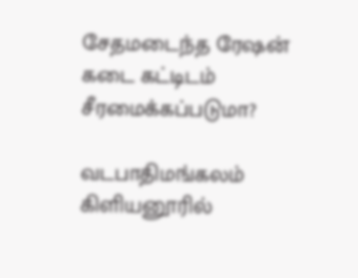சேதமடைந்த ரேஷன் கடை கட்டிடம் சீரமைக்கப்படுமா?

வடபாதிமங்கலம் கிளியனூரில்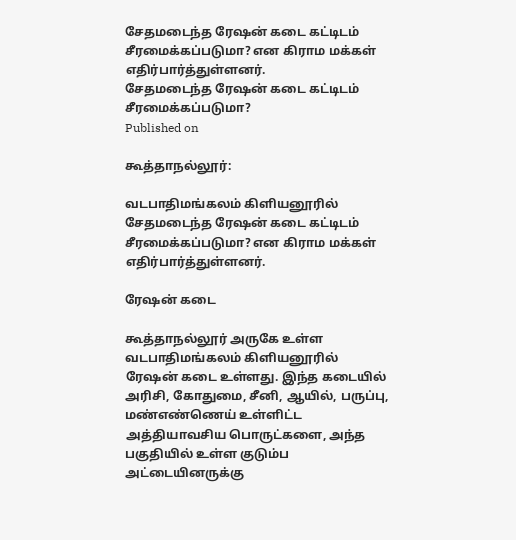சேதமடைந்த ரேஷன் கடை கட்டிடம் சீரமைக்கப்படுமா? என கிராம மக்கள் எதிர்பார்த்துள்ளனர்.
சேதமடைந்த ரேஷன் கடை கட்டிடம் சீரமைக்கப்படுமா?
Published on

கூத்தாநல்லூர்:

வடபாதிமங்கலம் கிளியனூரில் சேதமடைந்த ரேஷன் கடை கட்டிடம் சீரமைக்கப்படுமா? என கிராம மக்கள் எதிர்பார்த்துள்ளனர்.

ரேஷன் கடை

கூத்தாநல்லூர் அருகே உள்ள வடபாதிமங்கலம் கிளியனூரில் ரேஷன் கடை உள்ளது. இந்த கடையில் அரிசி, கோதுமை, சீனி, ஆயில், பருப்பு, மண்எண்ணெய் உள்ளிட்ட அத்தியாவசிய பொருட்களை, அந்த பகுதியில் உள்ள குடும்ப அட்டையினருக்கு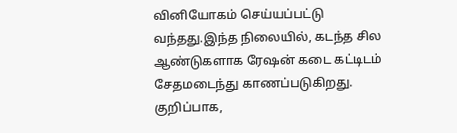வினியோகம் செய்யப்பட்டு வந்தது.இந்த நிலையில், கடந்த சில ஆண்டுகளாக ரேஷன் கடை கட்டிடம் சேதமடைந்து காணப்படுகிறது. குறிப்பாக,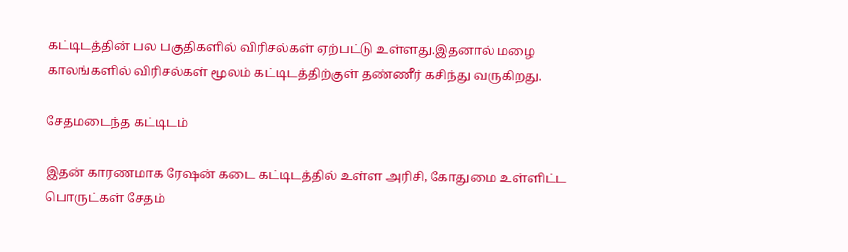கட்டிடத்தின் பல பகுதிகளில் விரிசல்கள் ஏற்பட்டு உள்ளது.இதனால் மழை காலங்களில் விரிசல்கள் மூலம் கட்டிடத்திற்குள் தண்ணீர் கசிந்து வருகிறது.

சேதமடைந்த கட்டிடம்

இதன் காரணமாக ரேஷன் கடை கட்டிடத்தில் உள்ள அரிசி, கோதுமை உள்ளிட்ட பொருட்கள் சேதம்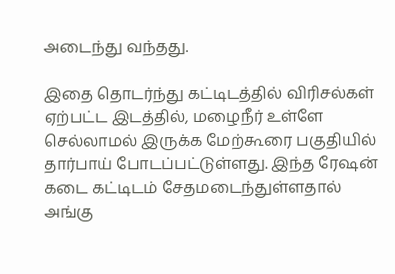அடைந்து வந்தது.

இதை தொடர்ந்து கட்டிடத்தில் விரிசல்கள் ஏற்பட்ட இடத்தில், மழைநீர் உள்ளே செல்லாமல் இருக்க மேற்கூரை பகுதியில் தார்பாய் போடப்பட்டுள்ளது. இந்த ரேஷன் கடை கட்டிடம் சேதமடைந்துள்ளதால் அங்கு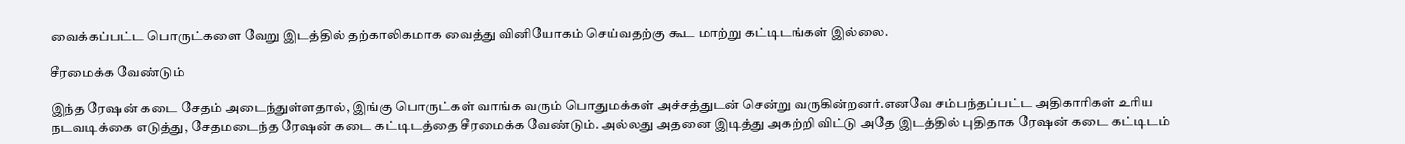வைக்கப்பட்ட பொருட்களை வேறு இடத்தில் தற்காலிகமாக வைத்து வினியோகம் செய்வதற்கு கூட மாற்று கட்டிடங்கள் இல்லை.

சீரமைக்க வேண்டும்

இந்த ரேஷன் கடை சேதம் அடைந்துள்ளதால், இங்கு பொருட்கள் வாங்க வரும் பொதுமக்கள் அச்சத்துடன் சென்று வருகின்றனர்.எனவே சம்பந்தப்பட்ட அதிகாரிகள் உரிய நடவடிக்கை எடுத்து, சேதமடைந்த ரேஷன் கடை கட்டிடத்தை சீரமைக்க வேண்டும். அல்லது அதனை இடித்து அகற்றி விட்டு அதே இடத்தில் புதிதாக ரேஷன் கடை கட்டிடம்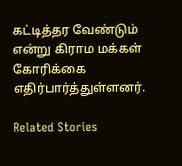கட்டித்தர வேண்டும் என்று கிராம மக்கள் கோரிக்கை எதிர்பார்த்துள்ளனர்.

Related Stories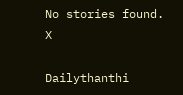No stories found.
X

Dailythanthi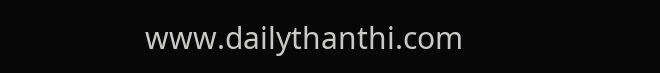www.dailythanthi.com